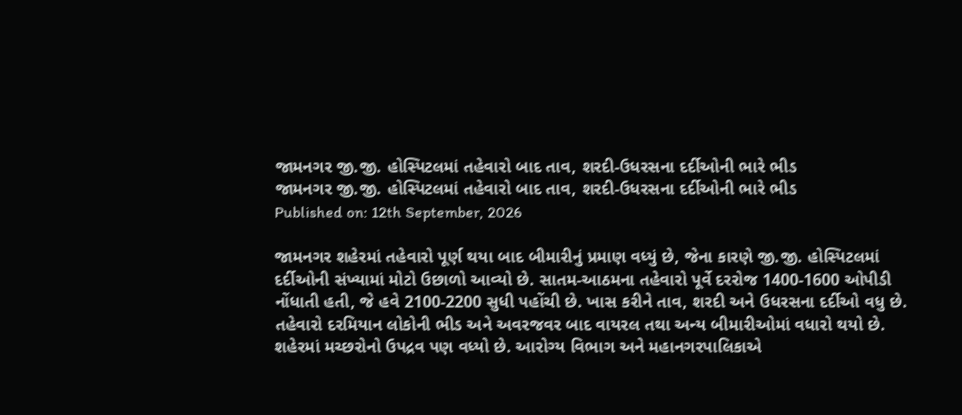જામનગર જી.જી. હોસ્પિટલમાં તહેવારો બાદ તાવ, શરદી-ઉધરસના દર્દીઓની ભારે ભીડ
જામનગર જી.જી. હોસ્પિટલમાં તહેવારો બાદ તાવ, શરદી-ઉધરસના દર્દીઓની ભારે ભીડ
Published on: 12th September, 2026

જામનગર શહેરમાં તહેવારો પૂર્ણ થયા બાદ બીમારીનું પ્રમાણ વધ્યું છે, જેના કારણે જી.જી. હોસ્પિટલમાં દર્દીઓની સંખ્યામાં મોટો ઉછાળો આવ્યો છે. સાતમ-આઠમના તહેવારો પૂર્વે દરરોજ 1400-1600 ઓપીડી નોંધાતી હતી, જે હવે 2100-2200 સુધી પહોંચી છે. ખાસ કરીને તાવ, શરદી અને ઉધરસના દર્દીઓ વધુ છે. તહેવારો દરમિયાન લોકોની ભીડ અને અવરજવર બાદ વાયરલ તથા અન્ય બીમારીઓમાં વધારો થયો છે. શહેરમાં મચ્છરોનો ઉપદ્રવ પણ વધ્યો છે. આરોગ્ય વિભાગ અને મહાનગરપાલિકાએ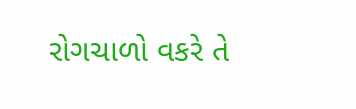રોગચાળો વકરે તે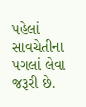પહેલાં સાવચેતીના પગલાં લેવા જરૂરી છે.